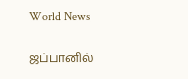World News

ஜப்பானில்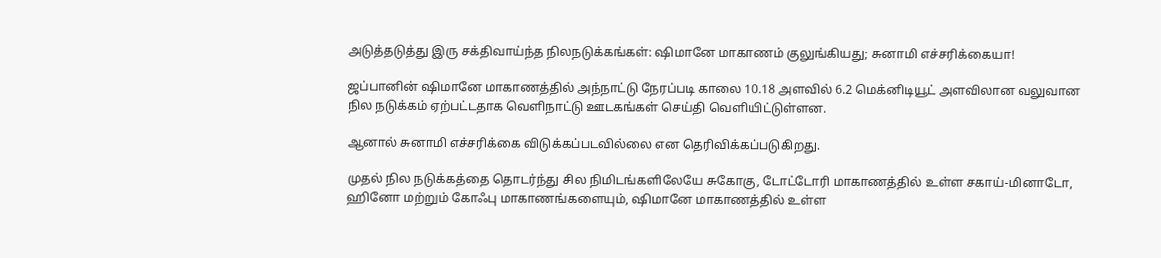அடுத்தடுத்து இரு சக்திவாய்ந்த நிலநடுக்கங்கள்: ஷிமானே மாகாணம் குலுங்கியது; சுனாமி எச்சரிக்கையா!

ஜப்பானின் ஷிமானே மாகாணத்தில் அந்நாட்டு நேரப்படி காலை 10.18 அளவில் 6.2 மெக்னிடியூட் அளவிலான வலுவான நில நடுக்கம் ஏற்பட்டதாக வெளிநாட்டு ஊடகங்கள் செய்தி வெளியிட்டுள்ளன.

ஆனால் சுனாமி எச்சரிக்கை விடுக்கப்படவில்லை என தெரிவிக்கப்படுகிறது.

முதல் நில நடுக்கத்தை தொடர்ந்து சில நிமிடங்களிலேயே சுகோகு, டோட்டோரி மாகாணத்தில் உள்ள சகாய்-மினாடோ, ஹினோ மற்றும் கோஃபு மாகாணங்களையும், ஷிமானே மாகாணத்தில் உள்ள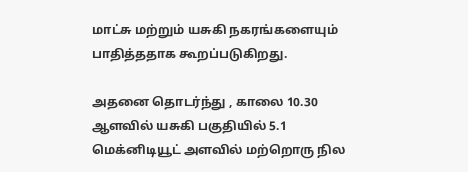மாட்சு மற்றும் யசுகி நகரங்களையும் பாதித்ததாக கூறப்படுகிறது.

அதனை தொடர்ந்து , காலை 10.30 ஆளவில் யசுகி பகுதியில் 5.1 மெக்னிடியூட் அளவில் மற்றொரு நில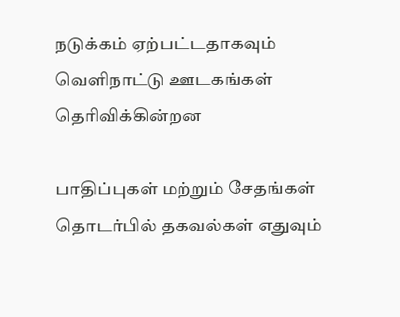நடுக்கம் ஏற்பட்டதாகவும் வெளிநாட்டு ஊடகங்கள் தெரிவிக்கின்றன

பாதிப்புகள் மற்றும் சேதங்கள் தொடர்பில் தகவல்கள் எதுவும்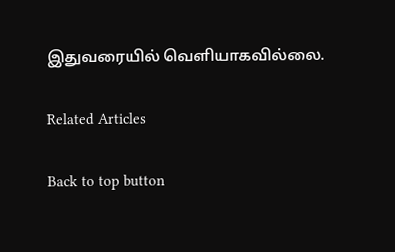இதுவரையில் வெளியாகவில்லை.

Related Articles

Back to top button